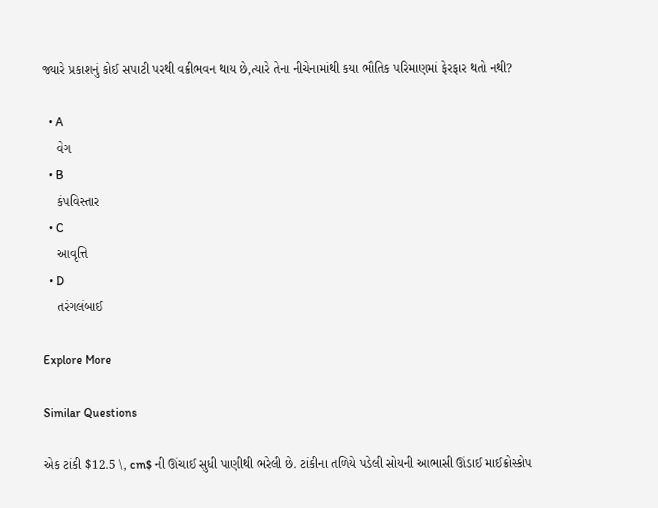જ્યારે પ્રકાશનું કોઈ સપાટી પરથી વક્રીભવન થાય છે,ત્યારે તેના નીચેનામાંથી કયા ભૌતિક પરિમાણમાં ફેરફાર થતો નથી?

  • A
    વેગ
  • B
    કંપવિસ્તાર
  • C
    આવૃત્તિ
  • D
    તરંગલંબાઈ

Explore More

Similar Questions

એક ટાંકી $12.5 \, cm$ ની ઊંચાઈ સુધી પાણીથી ભરેલી છે. ટાંકીના તળિયે પડેલી સોયની આભાસી ઊંડાઈ માઈક્રોસ્કોપ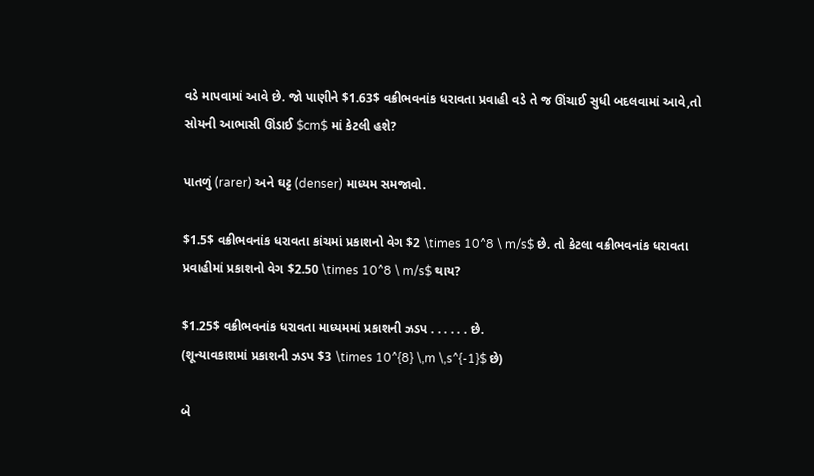વડે માપવામાં આવે છે. જો પાણીને $1.63$ વક્રીભવનાંક ધરાવતા પ્રવાહી વડે તે જ ઊંચાઈ સુધી બદલવામાં આવે,તો સોયની આભાસી ઊંડાઈ $cm$ માં કેટલી હશે?

પાતળું (rarer) અને ઘટ્ટ (denser) માધ્યમ સમજાવો.

$1.5$ વક્રીભવનાંક ધરાવતા કાંચમાં પ્રકાશનો વેગ $2 \times 10^8 \ m/s$ છે. તો કેટલા વક્રીભવનાંક ધરાવતા પ્રવાહીમાં પ્રકાશનો વેગ $2.50 \times 10^8 \ m/s$ થાય?

$1.25$ વક્રીભવનાંક ધરાવતા માધ્યમમાં પ્રકાશની ઝડપ . . . . . . છે.
(શૂન્યાવકાશમાં પ્રકાશની ઝડપ $3 \times 10^{8} \,m \,s^{-1}$ છે)

બે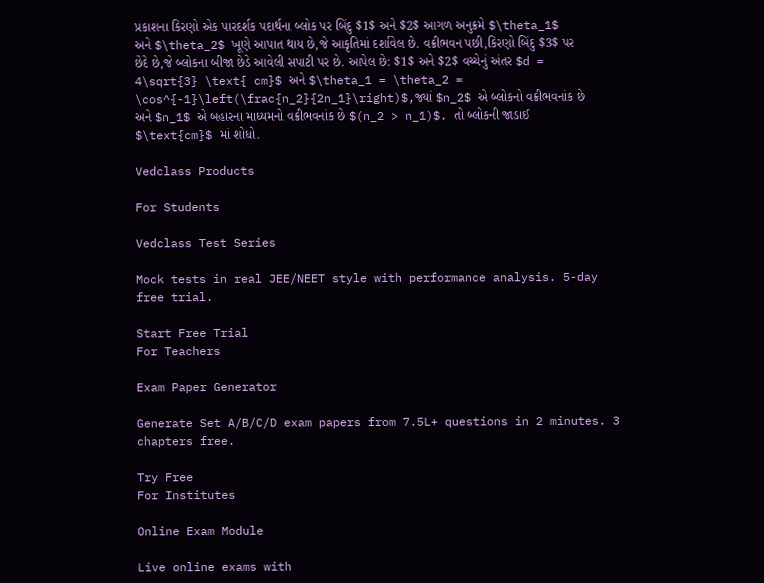પ્રકાશના કિરણો એક પારદર્શક પદાર્થના બ્લોક પર બિંદુ $1$ અને $2$ આગળ અનુક્રમે $\theta_1$ અને $\theta_2$ ખૂણે આપાત થાય છે,જે આકૃતિમાં દર્શાવેલ છે. વક્રીભવન પછી,કિરણો બિંદુ $3$ પર છેદે છે,જે બ્લોકના બીજા છેડે આવેલી સપાટી પર છે. આપેલ છે: $1$ અને $2$ વચ્ચેનું અંતર $d = 4\sqrt{3} \text{ cm}$ અને $\theta_1 = \theta_2 = \cos^{-1}\left(\frac{n_2}{2n_1}\right)$,જ્યાં $n_2$ એ બ્લોકનો વક્રીભવનાંક છે અને $n_1$ એ બહારના માધ્યમનો વક્રીભવનાંક છે $(n_2 > n_1)$. તો બ્લોકની જાડાઈ $\text{cm}$ માં શોધો.

Vedclass Products

For Students

Vedclass Test Series

Mock tests in real JEE/NEET style with performance analysis. 5-day free trial.

Start Free Trial
For Teachers

Exam Paper Generator

Generate Set A/B/C/D exam papers from 7.5L+ questions in 2 minutes. 3 chapters free.

Try Free
For Institutes

Online Exam Module

Live online exams with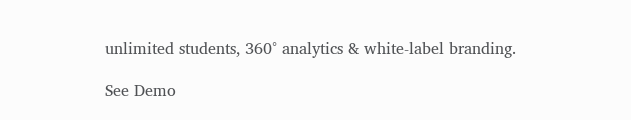unlimited students, 360° analytics & white-label branding.

See Demo